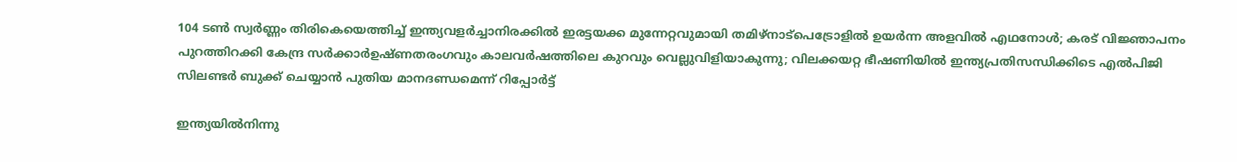104 ടണ്‍ സ്വര്‍ണ്ണം തിരികെയെത്തിച്ച് ഇന്ത്യവളർച്ചാനിരക്കിൽ ഇരട്ടയക്ക മുന്നേറ്റവുമായി തമിഴ്നാട്പെട്രോളിൽ ഉയർന്ന അളവിൽ എഥനോൾ; കരട് വിജ്ഞാപനം പുറത്തിറക്കി കേന്ദ്ര സർക്കാർഉഷ്ണതരംഗവും കാലവർഷത്തിലെ കുറവും വെല്ലുവിളിയാകുന്നു; വിലക്കയറ്റ ഭീഷണിയില്‍ ഇന്ത്യപ്രതിസന്ധിക്കിടെ എൽപിജി സിലണ്ടർ ബുക്ക് ചെയ്യാൻ പുതിയ മാനദണ്ഡമെന്ന് റിപ്പോര്‍ട്ട്

ഇന്ത്യയില്‍നിന്നു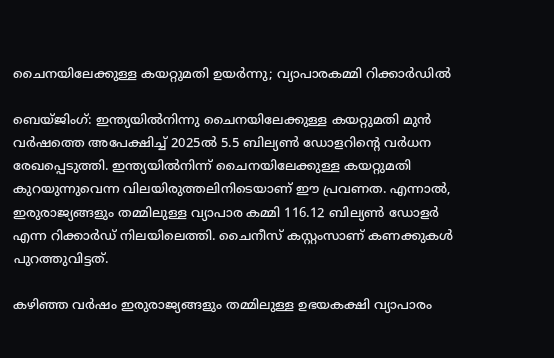ചൈനയിലേക്കുള്ള കയറ്റുമതി ഉയര്‍ന്നു; വ്യാപാരകമ്മി റിക്കാര്‍ഡില്‍

ബെയ്ജിംഗ്: ഇന്ത്യയില്‍നിന്നു ചൈനയിലേക്കുള്ള കയറ്റുമതി മുന്‍ വര്‍ഷത്തെ അപേക്ഷിച്ച് 2025ല്‍ 5.5 ബില്യണ്‍ ഡോളറിന്‍റെ വര്‍ധന രേഖപ്പെടുത്തി. ഇന്ത്യയില്‍നിന്ന് ചൈനയിലേക്കുള്ള കയറ്റുമതി കുറയുന്നുവെന്ന വിലയിരുത്തലിനിടെയാണ് ഈ പ്രവണത. എന്നാല്‍, ഇരുരാജ്യങ്ങളും തമ്മിലുള്ള വ്യാപാര കമ്മി 116.12 ബില്യണ്‍ ഡോളര്‍ എന്ന റിക്കാര്‍ഡ് നിലയിലെത്തി. ചൈനീസ് കസ്റ്റംസാണ് കണക്കുകള്‍ പുറത്തുവിട്ടത്.

കഴിഞ്ഞ വര്‍ഷം ഇരുരാജ്യങ്ങളും തമ്മിലുള്ള ഉഭയകക്ഷി വ്യാപാരം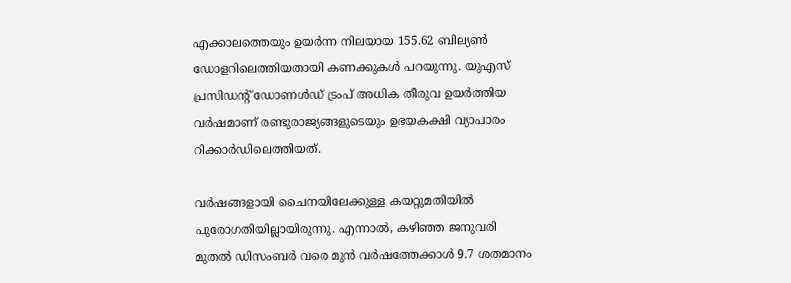എക്കാലത്തെയും ഉയര്‍ന്ന നിലയായ 155.62 ബില്യണ്‍ ഡോളറിലെത്തിയതായി കണക്കുകള്‍ പറയുന്നു. യുഎസ് പ്രസിഡന്‍റ് ഡോണള്‍ഡ് ട്രംപ് അധിക തീരുവ ഉയര്‍ത്തിയ വര്‍ഷമാണ് രണ്ടുരാജ്യങ്ങളുടെയും ഉഭയകക്ഷി വ്യാപാരം റിക്കാര്‍ഡിലെത്തിയത്.

വര്‍ഷങ്ങളായി ചൈനയിലേക്കുള്ള കയറ്റുമതിയില്‍ പുരോഗതിയില്ലായിരുന്നു. എന്നാല്‍, കഴിഞ്ഞ ജനുവരി മുതല്‍ ഡിസംബര്‍ വരെ മുന്‍ വര്‍ഷത്തേക്കാള്‍ 9.7 ശതമാനം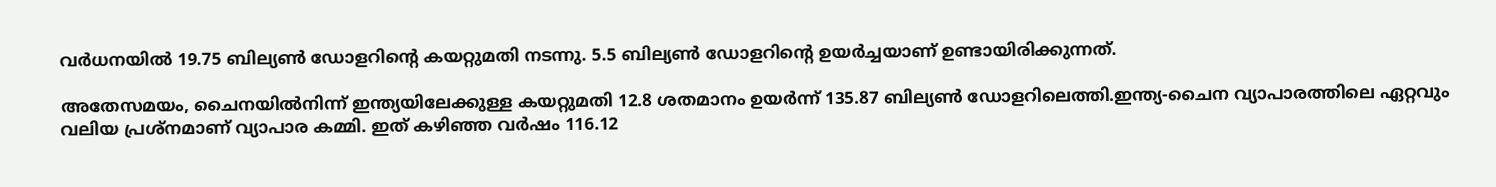വര്‍ധനയില്‍ 19.75 ബില്യണ്‍ ഡോളറിന്‍റെ കയറ്റുമതി നടന്നു. 5.5 ബില്യണ്‍ ഡോളറിന്‍റെ ഉയര്‍ച്ചയാണ് ഉണ്ടായിരിക്കുന്നത്.

അതേസമയം, ചൈനയില്‍നിന്ന് ഇന്ത്യയിലേക്കുള്ള കയറ്റുമതി 12.8 ശതമാനം ഉയര്‍ന്ന് 135.87 ബില്യണ്‍ ഡോളറിലെത്തി.ഇന്ത്യ-ചൈന വ്യാപാരത്തിലെ ഏറ്റവും വലിയ പ്രശ്നമാണ് വ്യാപാര കമ്മി. ഇത് കഴിഞ്ഞ വര്‍ഷം 116.12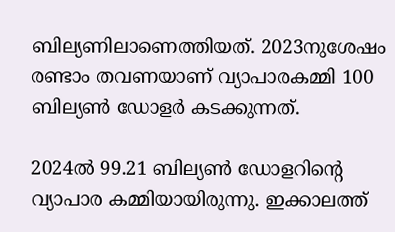ബില്യണിലാണെത്തിയത്. 2023നുശേഷം രണ്ടാം തവണയാണ് വ്യാപാരകമ്മി 100 ബില്യണ്‍ ഡോളര്‍ കടക്കുന്നത്.

2024ല്‍ 99.21 ബില്യണ്‍ ഡോളറിന്‍റെ വ്യാപാര കമ്മിയായിരുന്നു. ഇക്കാലത്ത്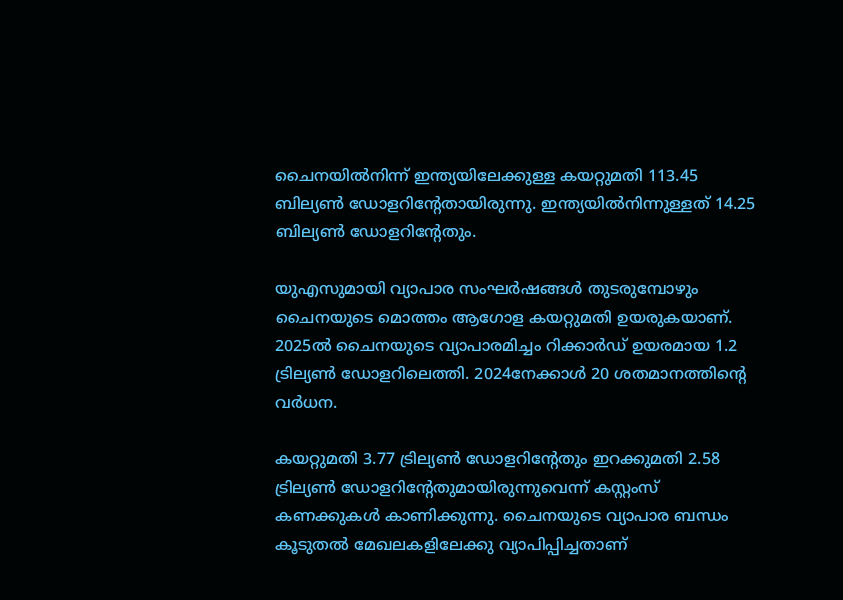ചൈനയില്‍നിന്ന് ഇന്ത്യയിലേക്കുള്ള കയറ്റുമതി 113.45 ബില്യണ്‍ ഡോളറിന്‍റേതായിരുന്നു. ഇന്ത്യയില്‍നിന്നുള്ളത് 14.25 ബില്യണ്‍ ഡോളറിന്‍റേതും.

യുഎസുമായി വ്യാപാര സംഘര്‍ഷങ്ങള്‍ തുടരുമ്പോഴും ചൈനയുടെ മൊത്തം ആഗോള കയറ്റുമതി ഉയരുകയാണ്. 2025ല്‍ ചൈനയുടെ വ്യാപാരമിച്ചം റിക്കാര്‍ഡ് ഉയരമായ 1.2 ട്രില്യണ്‍ ഡോളറിലെത്തി. 2024നേക്കാള്‍ 20 ശതമാനത്തിന്‍റെ വര്‍ധന.

കയറ്റുമതി 3.77 ട്രില്യണ്‍ ഡോളറിന്‍റേതും ഇറക്കുമതി 2.58 ട്രില്യണ്‍ ഡോളറിന്‍റേതുമായിരുന്നുവെന്ന് കസ്റ്റംസ് കണക്കുകള്‍ കാണിക്കുന്നു. ചൈനയുടെ വ്യാപാര ബന്ധം കൂടുതല്‍ മേഖലകളിലേക്കു വ്യാപിപ്പിച്ചതാണ്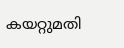കയറ്റുമതി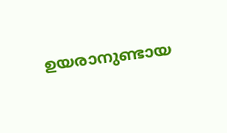ഉയരാനുണ്ടായ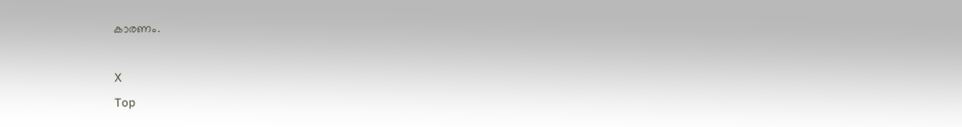കാരണം.

X
Top